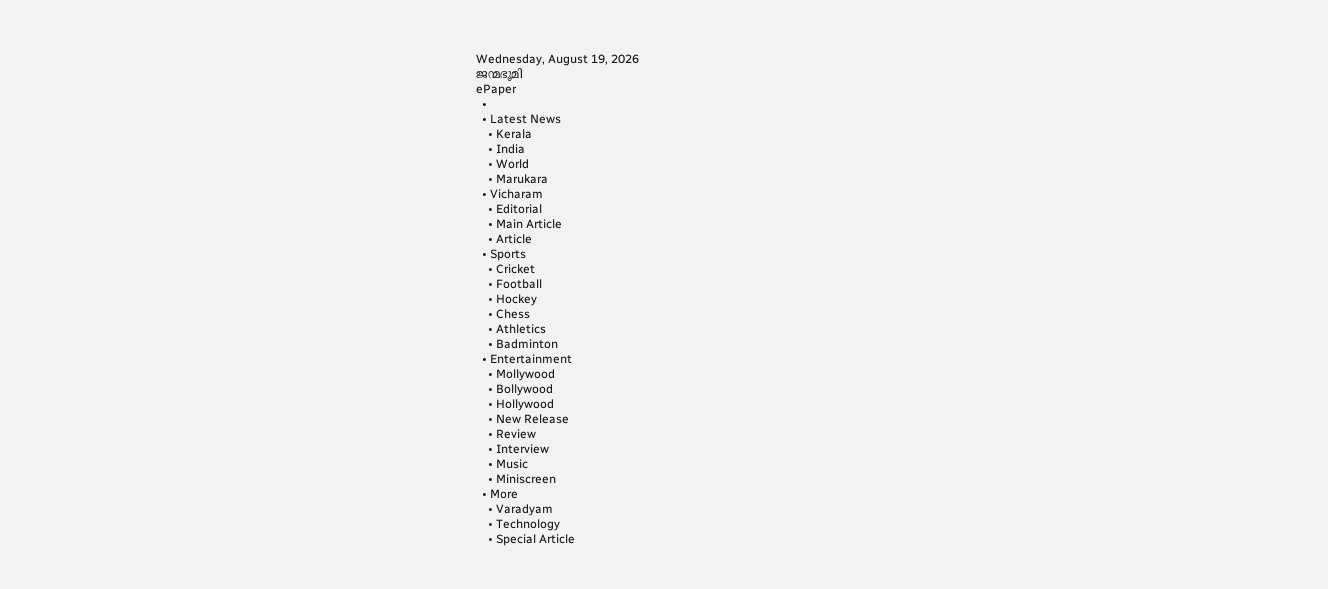Wednesday, August 19, 2026
ജന്മഭൂമി
ePaper
  •
  • Latest News
    • Kerala
    • India
    • World
    • Marukara
  • Vicharam
    • Editorial
    • Main Article
    • Article
  • Sports
    • Cricket
    • Football
    • Hockey
    • Chess
    • Athletics
    • Badminton
  • Entertainment
    • Mollywood
    • Bollywood
    • Hollywood
    • New Release
    • Review
    • Interview
    • Music
    • Miniscreen
  • More
    • Varadyam
    • Technology
    • Special Article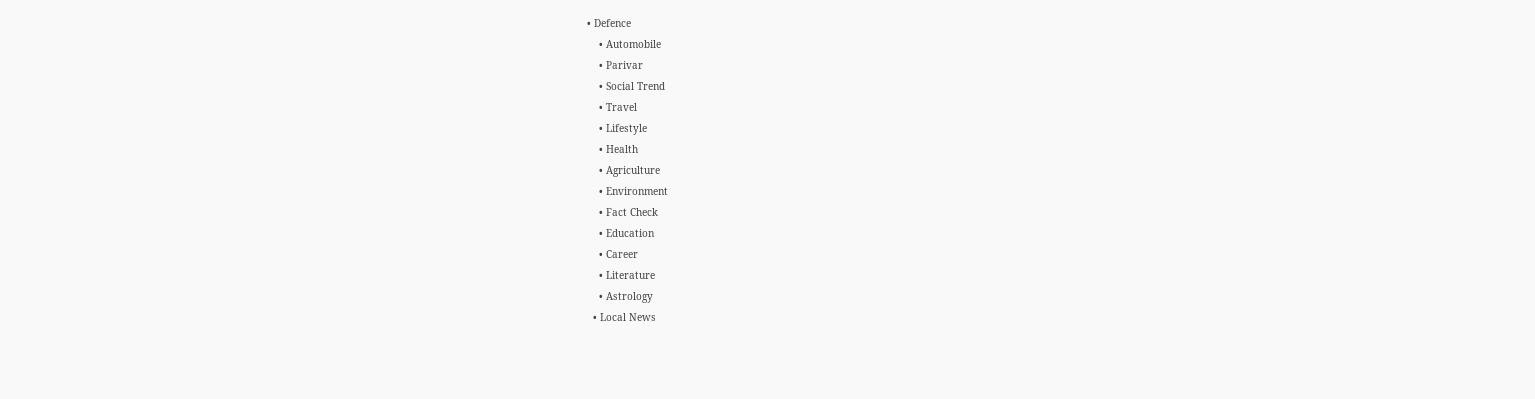• Defence
    • Automobile
    • Parivar
    • Social Trend
    • Travel
    • Lifestyle
    • Health
    • Agriculture
    • Environment
    • Fact Check
    • Education
    • Career
    • Literature
    • Astrology
  • Local News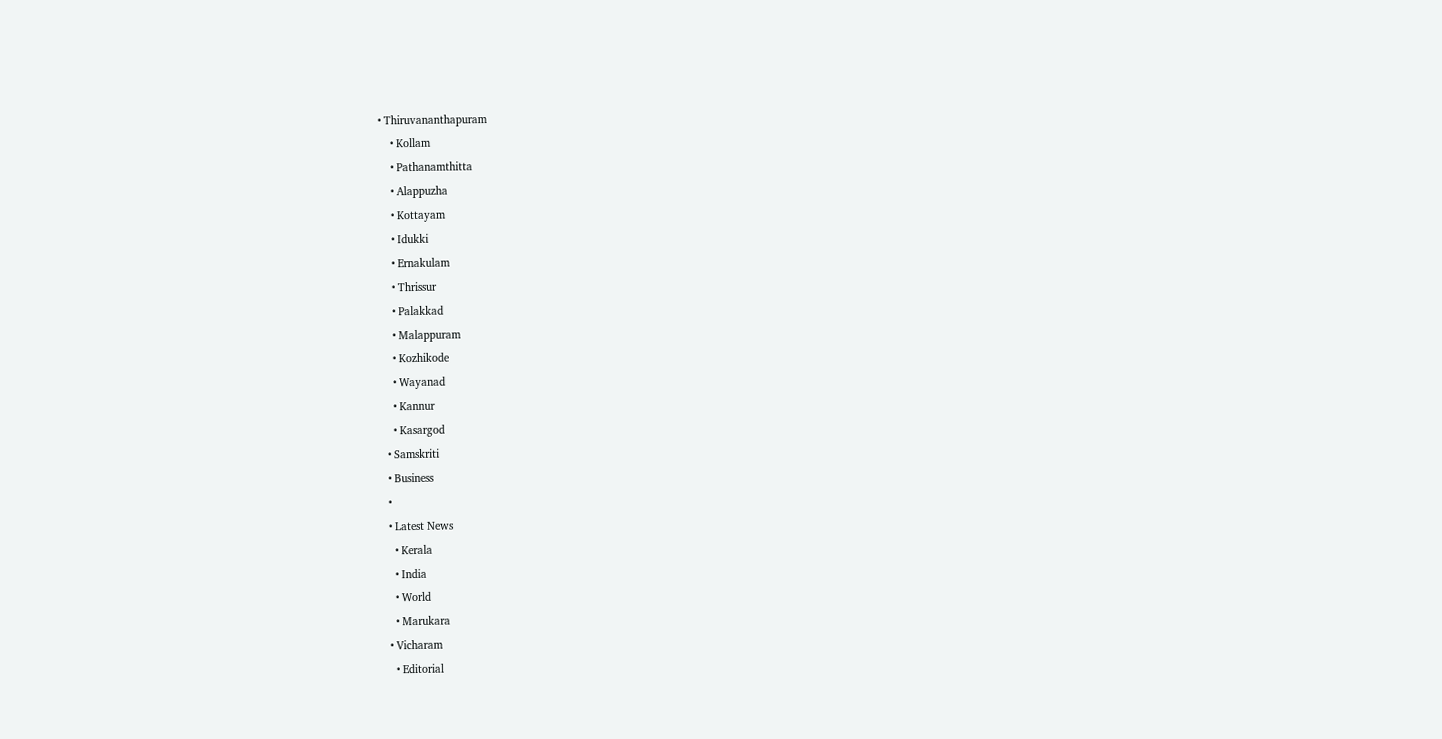• Thiruvananthapuram
    • Kollam
    • Pathanamthitta
    • Alappuzha
    • Kottayam
    • Idukki
    • Ernakulam
    • Thrissur
    • Palakkad
    • Malappuram
    • Kozhikode
    • Wayanad
    • Kannur
    • Kasargod
  • Samskriti
  • Business
  •
  • Latest News
    • Kerala
    • India
    • World
    • Marukara
  • Vicharam
    • Editorial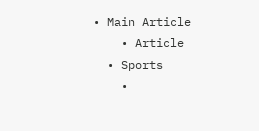• Main Article
    • Article
  • Sports
    •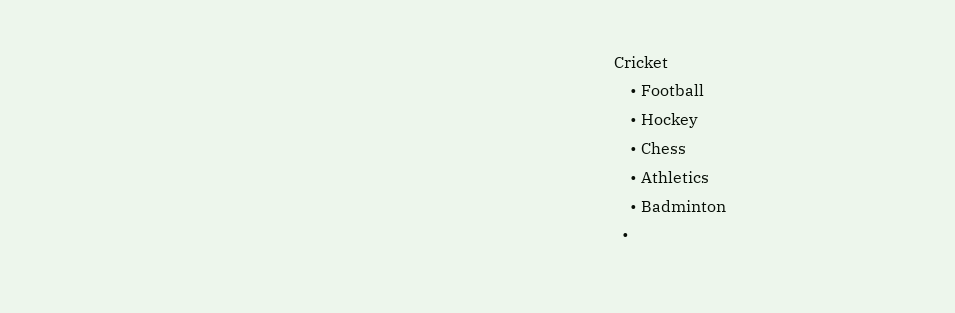Cricket
    • Football
    • Hockey
    • Chess
    • Athletics
    • Badminton
  •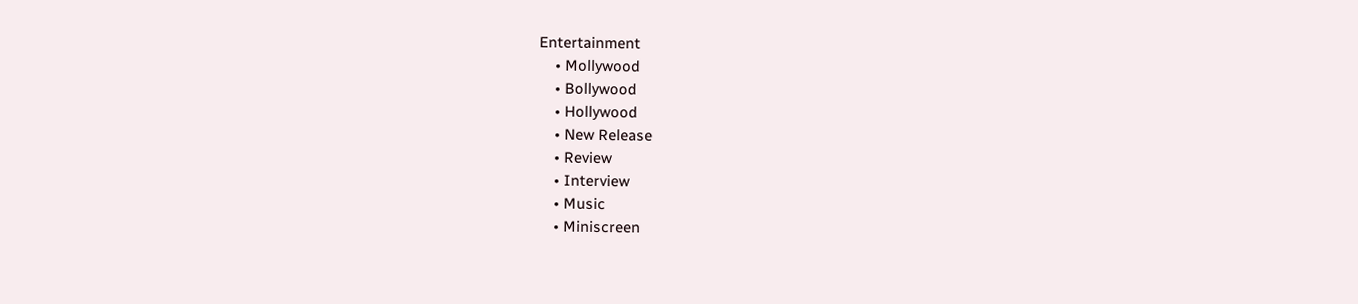Entertainment
    • Mollywood
    • Bollywood
    • Hollywood
    • New Release
    • Review
    • Interview
    • Music
    • Miniscreen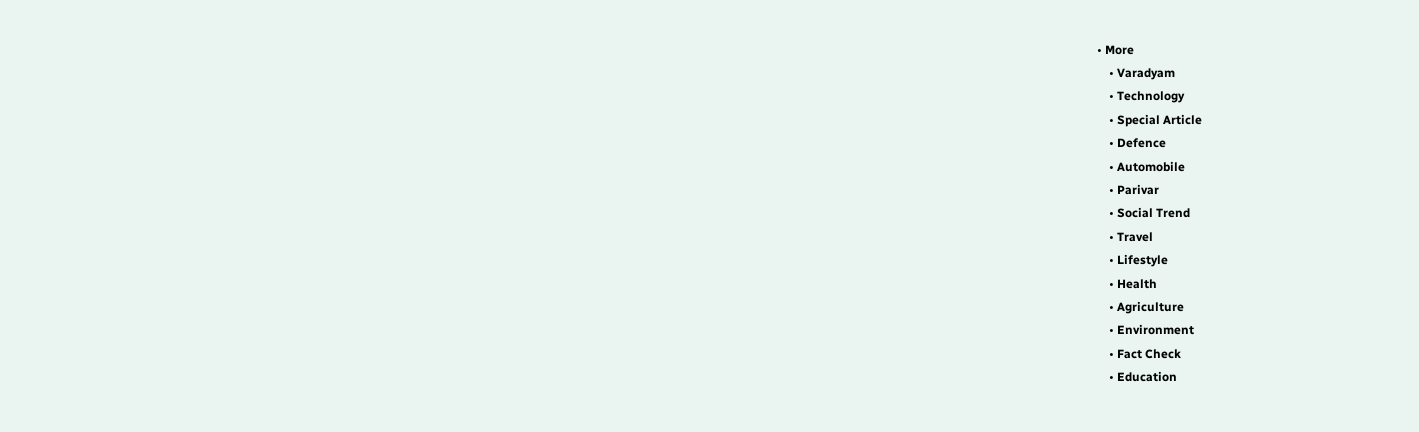• More
    • Varadyam
    • Technology
    • Special Article
    • Defence
    • Automobile
    • Parivar
    • Social Trend
    • Travel
    • Lifestyle
    • Health
    • Agriculture
    • Environment
    • Fact Check
    • Education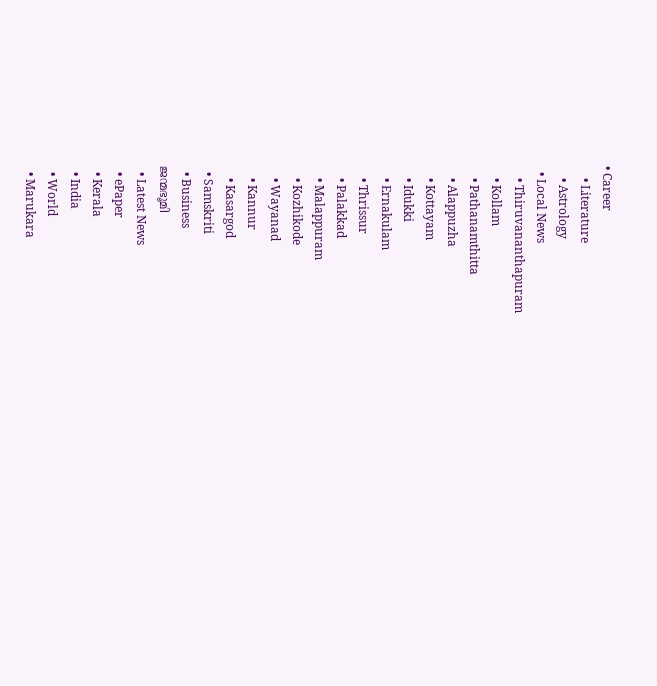• Career
    • Literature
    • Astrology
  • Local News
    • Thiruvananthapuram
    • Kollam
    • Pathanamthitta
    • Alappuzha
    • Kottayam
    • Idukki
    • Ernakulam
    • Thrissur
    • Palakkad
    • Malappuram
    • Kozhikode
    • Wayanad
    • Kannur
    • Kasargod
  • Samskriti
  • Business
ജന്മഭൂമി
  • Latest News
  • ePaper
  • Kerala
  • India
  • World
  • Marukara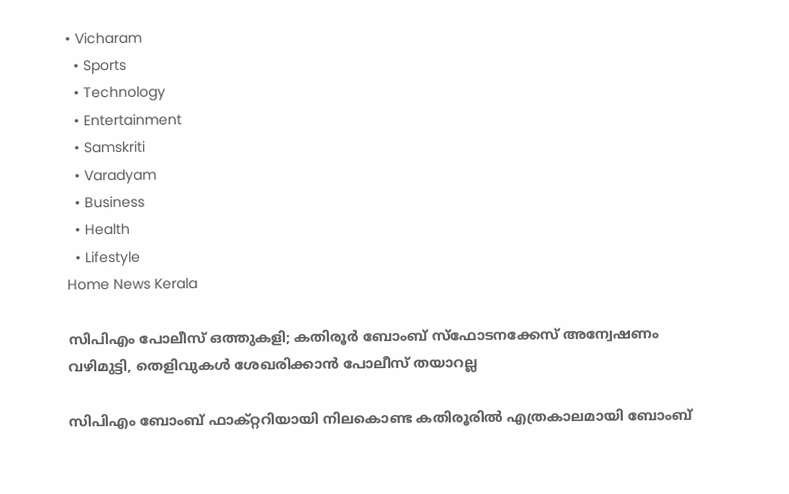• Vicharam
  • Sports
  • Technology
  • Entertainment
  • Samskriti
  • Varadyam
  • Business
  • Health
  • Lifestyle
Home News Kerala

സിപിഎം പോലീസ് ഒത്തുകളി; കതിരൂര്‍ ബോംബ് സ്‌ഫോടനക്കേസ് അന്വേഷണം വഴിമുട്ടി, തെളിവുകള്‍ ശേഖരിക്കാന്‍ പോലീസ് തയാറല്ല

സിപിഎം ബോംബ് ഫാക്റ്ററിയായി നിലകൊണ്ട കതിരൂരില്‍ എത്രകാലമായി ബോംബ്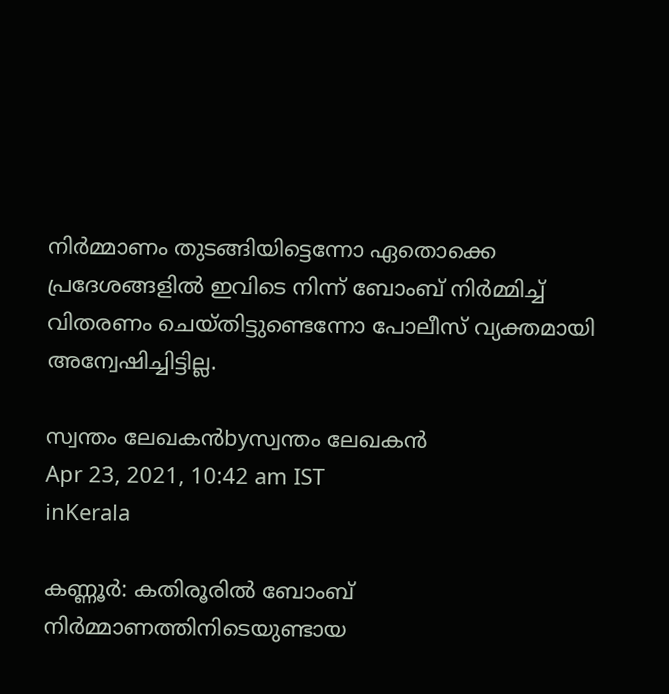നിര്‍മ്മാണം തുടങ്ങിയിട്ടെന്നോ ഏതൊക്കെ പ്രദേശങ്ങളില്‍ ഇവിടെ നിന്ന് ബോംബ് നിര്‍മ്മിച്ച് വിതരണം ചെയ്തിട്ടുണ്ടെന്നോ പോലീസ് വ്യക്തമായി അന്വേഷിച്ചിട്ടില്ല.

സ്വന്തം ലേഖകന്‍byസ്വന്തം ലേഖകന്‍
Apr 23, 2021, 10:42 am IST
inKerala

കണ്ണൂര്‍: കതിരൂരില്‍ ബോംബ് നിര്‍മ്മാണത്തിനിടെയുണ്ടായ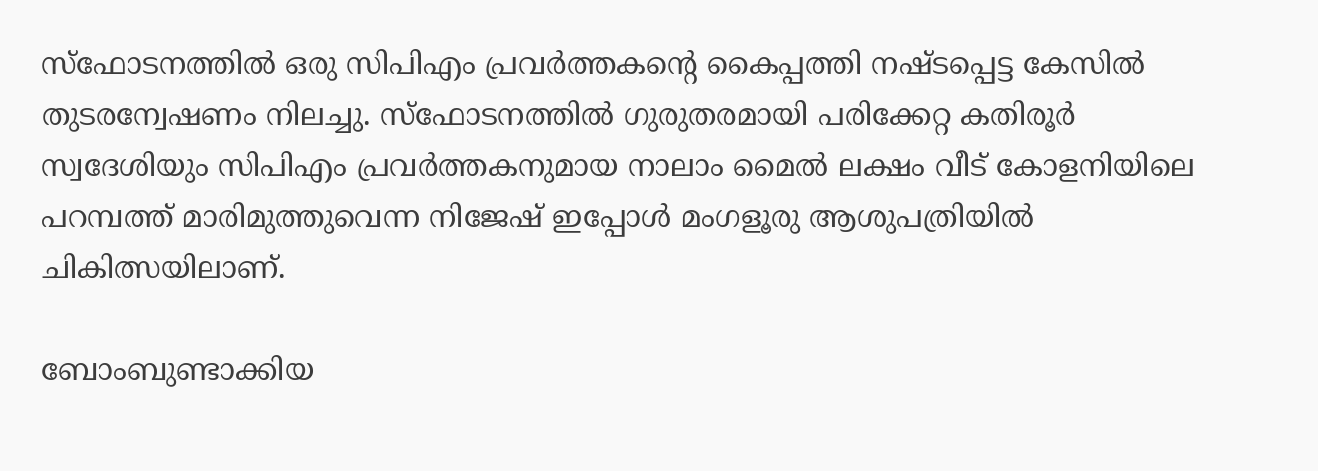സ്‌ഫോടനത്തില്‍ ഒരു സിപിഎം പ്രവര്‍ത്തകന്റെ കൈപ്പത്തി നഷ്ടപ്പെട്ട കേസില്‍ തുടരന്വേഷണം നിലച്ചു. സ്‌ഫോടനത്തില്‍ ഗുരുതരമായി പരിക്കേറ്റ കതിരൂര്‍ സ്വദേശിയും സിപിഎം പ്രവര്‍ത്തകനുമായ നാലാം മൈല്‍ ലക്ഷം വീട് കോളനിയിലെ പറമ്പത്ത് മാരിമുത്തുവെന്ന നിജേഷ് ഇപ്പോള്‍ മംഗളൂരു ആശുപത്രിയില്‍ ചികിത്സയിലാണ്.

ബോംബുണ്ടാക്കിയ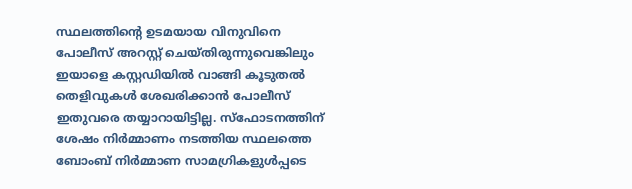സ്ഥലത്തിന്റെ ഉടമയായ വിനുവിനെ പോലീസ് അറസ്റ്റ് ചെയ്തിരുന്നുവെങ്കിലും ഇയാളെ കസ്റ്റഡിയില്‍ വാങ്ങി കൂടുതല്‍ തെളിവുകള്‍ ശേഖരിക്കാന്‍ പോലീസ് ഇതുവരെ തയ്യാറായിട്ടില്ല. സ്‌ഫോടനത്തിന് ശേഷം നിര്‍മ്മാണം നടത്തിയ സ്ഥലത്തെ ബോംബ് നിര്‍മ്മാണ സാമഗ്രികളുള്‍പ്പടെ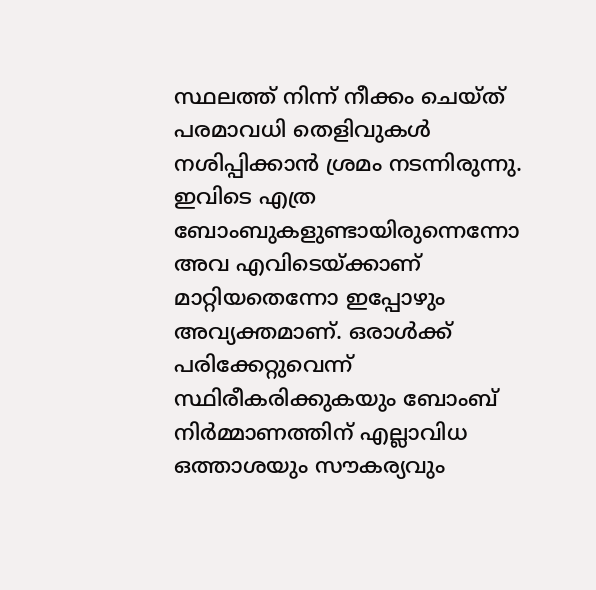സ്ഥലത്ത് നിന്ന് നീക്കം ചെയ്ത് പരമാവധി തെളിവുകള്‍ നശിപ്പിക്കാന്‍ ശ്രമം നടന്നിരുന്നു. ഇവിടെ എത്ര ബോംബുകളുണ്ടായിരുന്നെന്നോ അവ എവിടെയ്‌ക്കാണ് മാറ്റിയതെന്നോ ഇപ്പോഴും അവ്യക്തമാണ്. ഒരാള്‍ക്ക് പരിക്കേറ്റുവെന്ന് സ്ഥിരീകരിക്കുകയും ബോംബ് നിര്‍മ്മാണത്തിന് എല്ലാവിധ ഒത്താശയും സൗകര്യവും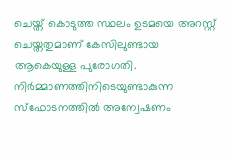ചെയ്ത് കൊടുത്ത സ്ഥലം ഉടമയെ അറസ്റ്റ് ചെയ്തതുമാണ് കേസിലുണ്ടായ ആകെയുള്ള പുരോഗതി. നിര്‍മ്മാണത്തിനിടെയുണ്ടാകുന്ന സ്‌ഫോടനത്തില്‍ അന്വേഷണം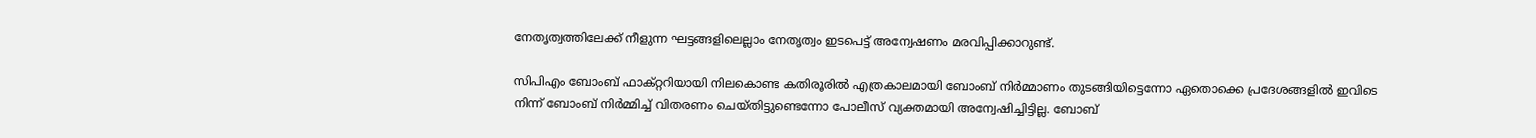നേതൃത്വത്തിലേക്ക് നീളുന്ന ഘട്ടങ്ങളിലെല്ലാം നേതൃത്വം ഇടപെട്ട് അന്വേഷണം മരവിപ്പിക്കാറുണ്ട്.

സിപിഎം ബോംബ് ഫാക്റ്ററിയായി നിലകൊണ്ട കതിരൂരില്‍ എത്രകാലമായി ബോംബ് നിര്‍മ്മാണം തുടങ്ങിയിട്ടെന്നോ ഏതൊക്കെ പ്രദേശങ്ങളില്‍ ഇവിടെ നിന്ന് ബോംബ് നിര്‍മ്മിച്ച് വിതരണം ചെയ്തിട്ടുണ്ടെന്നോ പോലീസ് വ്യക്തമായി അന്വേഷിച്ചിട്ടില്ല. ബോബ്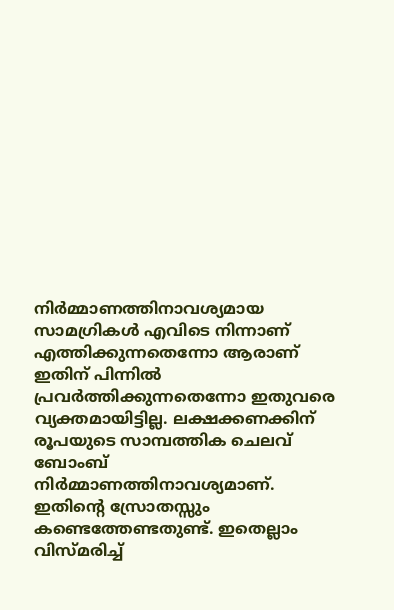നിര്‍മ്മാണത്തിനാവശ്യമായ സാമഗ്രികള്‍ എവിടെ നിന്നാണ് എത്തിക്കുന്നതെന്നോ ആരാണ് ഇതിന് പിന്നില്‍ പ്രവര്‍ത്തിക്കുന്നതെന്നോ ഇതുവരെ വ്യക്തമായിട്ടില്ല. ലക്ഷക്കണക്കിന് രൂപയുടെ സാമ്പത്തിക ചെലവ് ബോംബ് നിര്‍മ്മാണത്തിനാവശ്യമാണ്. ഇതിന്റെ സ്രോതസ്സും കണ്ടെത്തേണ്ടതുണ്ട്. ഇതെല്ലാം വിസ്മരിച്ച്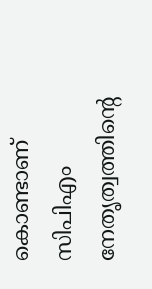കൊണ്ടാണ് സിപിഎം നേതൃത്വത്തിന്റെ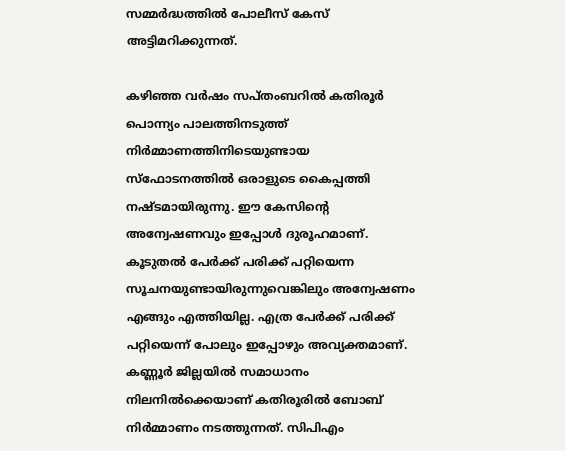സമ്മര്‍ദ്ധത്തില്‍ പോലീസ് കേസ് അട്ടിമറിക്കുന്നത്.

കഴിഞ്ഞ വര്‍ഷം സപ്തംബറില്‍ കതിരൂര്‍ പൊന്ന്യം പാലത്തിനടുത്ത് നിര്‍മ്മാണത്തിനിടെയുണ്ടായ സ്‌ഫോടനത്തില്‍ ഒരാളുടെ കൈപ്പത്തി നഷ്ടമായിരുന്നു. ഈ കേസിന്റെ അന്വേഷണവും ഇപ്പോള്‍ ദുരൂഹമാണ്. കൂടുതല്‍ പേര്‍ക്ക് പരിക്ക് പറ്റിയെന്ന സൂചനയുണ്ടായിരുന്നുവെങ്കിലും അന്വേഷണം എങ്ങും എത്തിയില്ല. എത്ര പേര്‍ക്ക് പരിക്ക് പറ്റിയെന്ന് പോലും ഇപ്പോഴും അവ്യക്തമാണ്. കണ്ണൂര്‍ ജില്ലയില്‍ സമാധാനം നിലനില്‍ക്കെയാണ് കതിരൂരില്‍ ബോബ് നിര്‍മ്മാണം നടത്തുന്നത്. സിപിഎം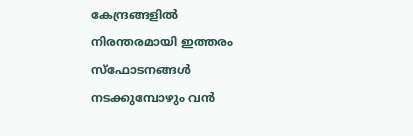കേന്ദ്രങ്ങളില്‍ നിരന്തരമായി ഇത്തരം സ്‌ഫോടനങ്ങള്‍ നടക്കുമ്പോഴും വന്‍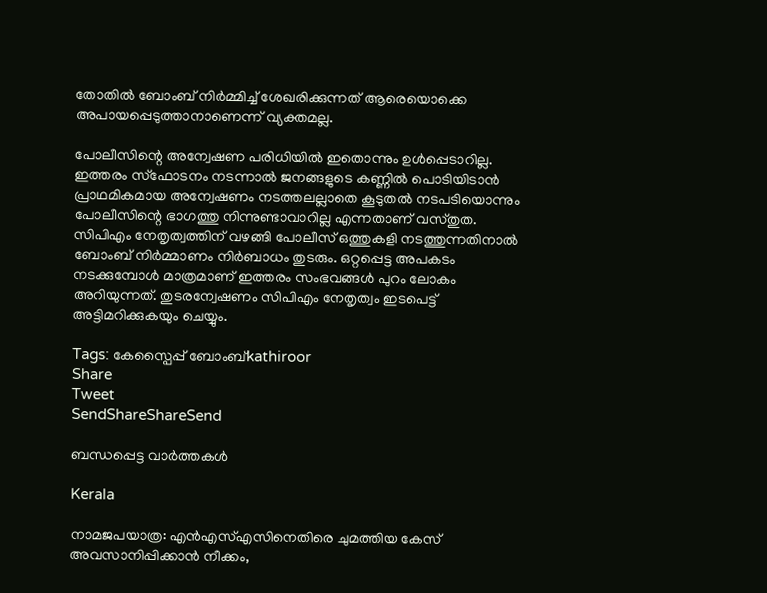തോതില്‍ ബോംബ് നിര്‍മ്മിച്ച് ശേഖരിക്കുന്നത് ആരെയൊക്കെ അപായപ്പെടുത്താനാണെന്ന് വ്യക്തമല്ല.

പോലീസിന്റെ അന്വേഷണ പരിധിയില്‍ ഇതൊന്നും ഉള്‍പ്പെടാറില്ല. ഇത്തരം സ്‌ഫോടനം നടന്നാല്‍ ജനങ്ങളുടെ കണ്ണില്‍ പൊടിയിടാന്‍ പ്രാഥമികമായ അന്വേഷണം നടത്തലല്ലാതെ കൂടുതല്‍ നടപടിയൊന്നും പോലീസിന്റെ ഭാഗത്തു നിന്നുണ്ടാവാറില്ല എന്നതാണ് വസ്തുത. സിപിഎം നേതൃത്വത്തിന് വഴങ്ങി പോലീസ് ഒത്തുകളി നടത്തുന്നതിനാല്‍ ബോംബ് നിര്‍മ്മാണം നിര്‍ബാധം തുടരും. ഒറ്റപ്പെട്ട അപകടം നടക്കുമ്പോള്‍ മാത്രമാണ് ഇത്തരം സംഭവങ്ങള്‍ പുറം ലോകം അറിയുന്നത്. തുടരന്വേഷണം സിപിഎം നേതൃത്വം ഇടപെട്ട് അട്ടിമറിക്കുകയും ചെയ്യും.

Tags: കേസ്പൈപ്പ‌് ബോംബ‌്kathiroor
Share
Tweet
SendShareShareSend

ബന്ധപ്പെട്ട വാര്‍ത്തകള്‍

Kerala

നാമജപയാത്ര: എൻഎസ്എസിനെതിരെ ചുമത്തിയ കേസ് അവസാനിപ്പിക്കാൻ നീക്കം,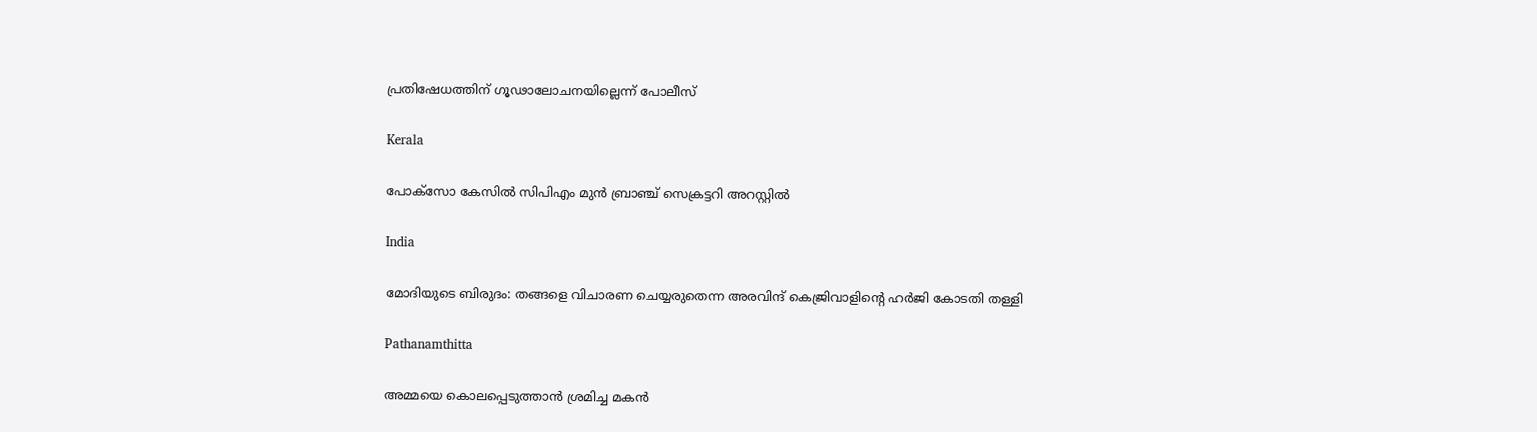പ്രതിഷേധത്തിന് ഗൂഢാലോചനയില്ലെന്ന് പോലീസ്

Kerala

പോക്‌സോ കേസില്‍ സിപിഎം മുന്‍ ബ്രാഞ്ച് സെക്രട്ടറി അറസ്റ്റില്‍

India

മോദിയുടെ ബിരുദം: തങ്ങളെ വിചാരണ ചെയ്യരുതെന്ന അരവിന്ദ് കെജ്രിവാളിന്റെ ഹര്‍ജി കോടതി തള്ളി

Pathanamthitta

അമ്മയെ കൊലപ്പെടുത്താന്‍ ശ്രമിച്ച മകന്‍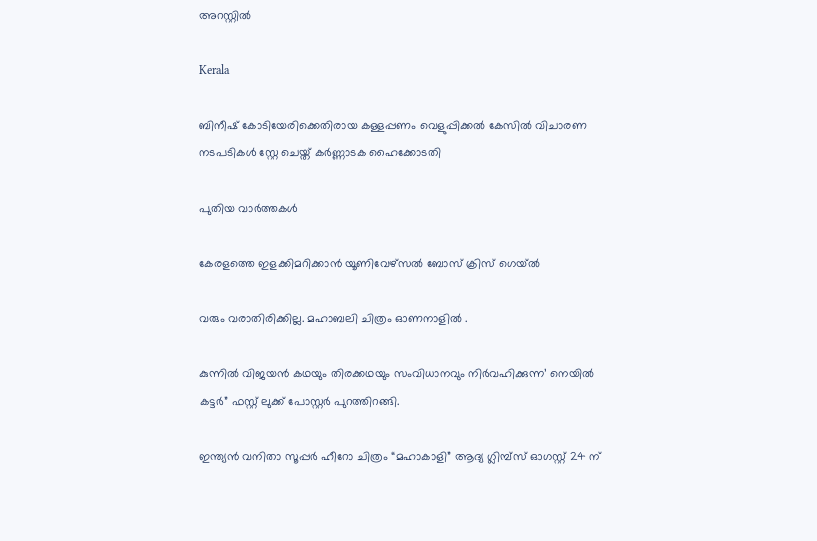അറസ്റ്റില്‍

Kerala

ബിനീഷ് കോടിയേരിക്കെതിരായ കള്ളപ്പണം വെളുപ്പിക്കല്‍ കേസില്‍ വിചാരണ നടപടികള്‍ സ്റ്റേ ചെയ്ത് കര്‍ണ്ണാടക ഹൈക്കോടതി

പുതിയ വാര്‍ത്തകള്‍

കേരളത്തെ ഇളക്കിമറിക്കാൻ യൂണിവേഴ്സൽ ബോസ് ക്രിസ് ഗെയ്ൽ

വരും വരാതിരിക്കില്ല. മഹാബലി ചിത്രം ഓണനാളിൽ .

കുന്നിൽ വിജയൻ കഥയും തിരക്കഥയും സംവിധാനവും നിർവഹിക്കുന്ന’ നെയിൽ കട്ടർ” ഫസ്റ്റ് ലുക്ക്‌ പോസ്റ്റർ പുറത്തിറങ്ങി.

ഇന്ത്യൻ വനിതാ സൂപ്പർ ഹീറോ ചിത്രം “മഹാകാളി” ആദ്യ ഗ്ലിമ്പ്സ് ഓഗസ്റ്റ് 24 ന്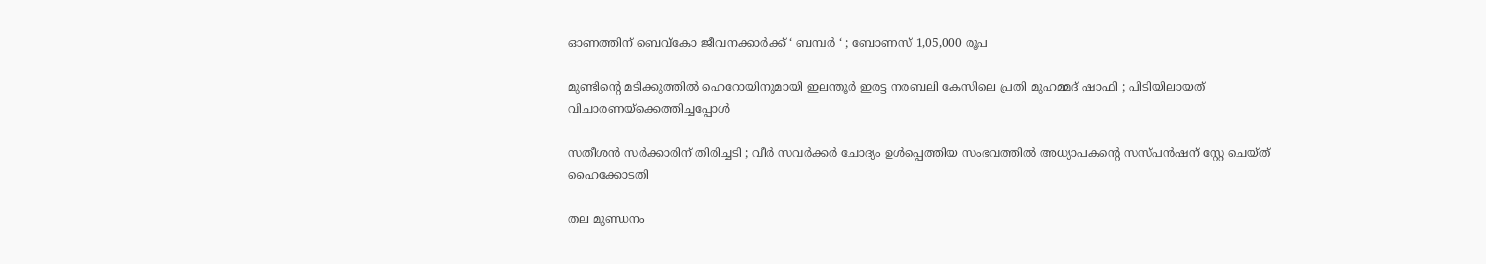ഓണത്തിന് ബെവ്‌കോ ജീവനക്കാർക്ക് ‘ ബമ്പർ ‘ ; ബോണസ് 1,05,000 രൂപ

മുണ്ടിന്റെ മടിക്കുത്തിൽ ഹെറോയിനുമായി ഇലന്തൂർ ഇരട്ട നരബലി കേസിലെ പ്രതി മുഹമ്മദ് ഷാഫി ; പിടിയിലായത് വിചാരണയ്‌ക്കെത്തിച്ചപ്പോൾ

സതീശൻ സർക്കാരിന് തിരിച്ചടി ; വീർ സവർക്കർ ചോദ്യം ഉൾപ്പെത്തിയ സംഭവത്തിൽ അധ്യാപകന്റെ സസ്പൻഷന് സ്റ്റേ ചെയ്ത് ഹൈക്കോടതി

തല മുണ്ഡനം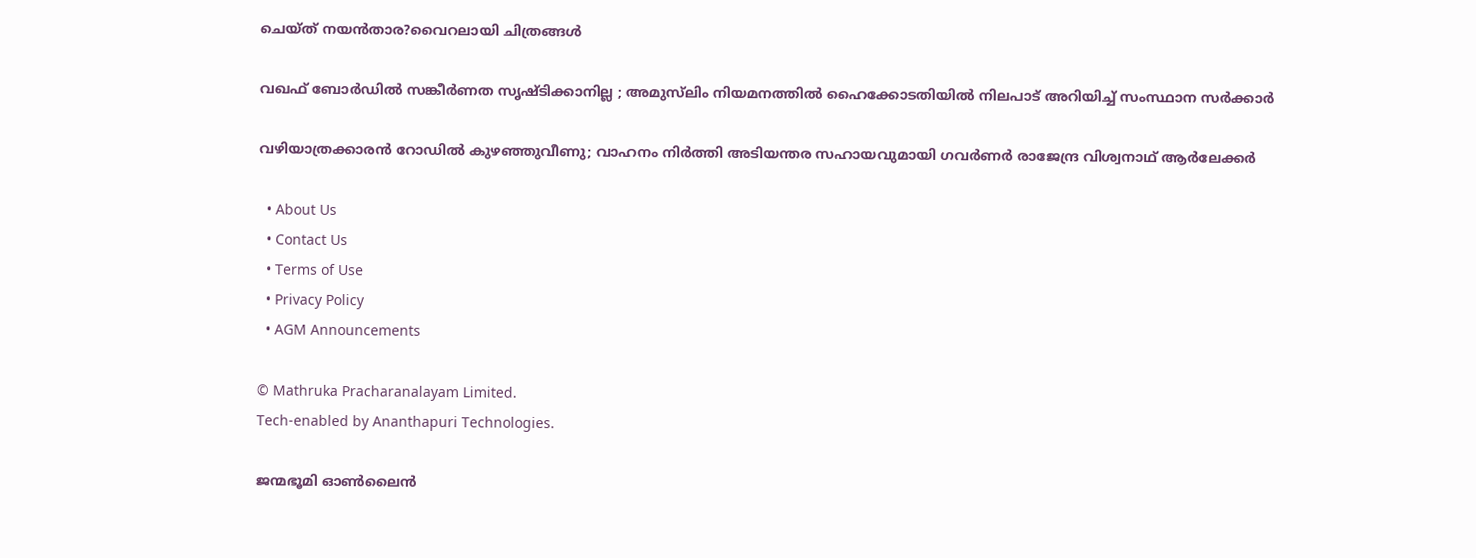ചെയ്‌ത്‌ നയൻ‌താര?വൈറലായി ചിത്രങ്ങൾ

വഖഫ് ബോര്‍ഡില്‍ സങ്കീര്‍ണത സൃഷ്ടിക്കാനില്ല ; അമുസ്‍ലിം നിയമനത്തിൽ ഹൈക്കോടതിയിൽ നിലപാട് അറിയിച്ച് സംസ്ഥാന സര്‍ക്കാര്‍

വഴിയാത്രക്കാരൻ റോഡിൽ കുഴഞ്ഞുവീണു; വാഹനം നിർത്തി അടിയന്തര സഹായവുമായി ഗവർണർ രാജേന്ദ്ര വിശ്വനാഥ് ആർലേക്കർ

  • About Us
  • Contact Us
  • Terms of Use
  • Privacy Policy
  • AGM Announcements

© Mathruka Pracharanalayam Limited.
Tech-enabled by Ananthapuri Technologies.

ജന്മഭൂമി ഓണ്‍ലൈന്‍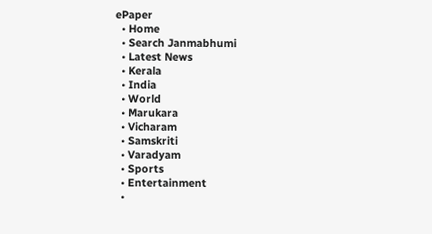ePaper
  • Home
  • Search Janmabhumi
  • Latest News
  • Kerala
  • India
  • World
  • Marukara
  • Vicharam
  • Samskriti
  • Varadyam
  • Sports
  • Entertainment
  •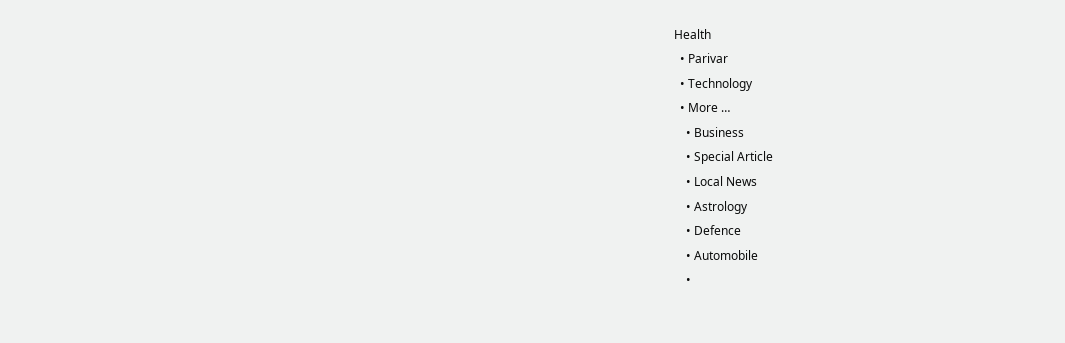Health
  • Parivar
  • Technology
  • More …
    • Business
    • Special Article
    • Local News
    • Astrology
    • Defence
    • Automobile
    •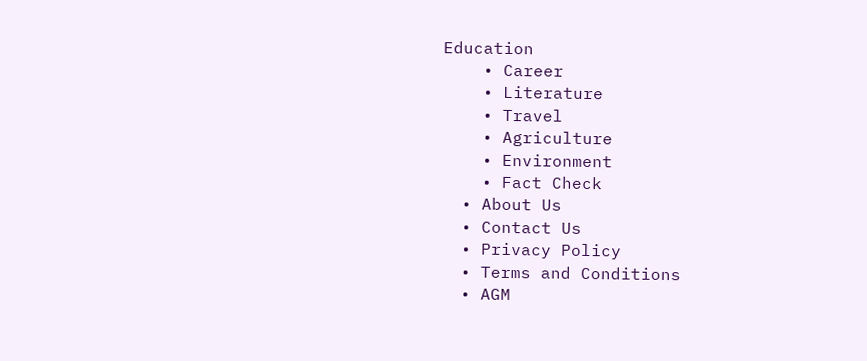Education
    • Career
    • Literature
    • Travel
    • Agriculture
    • Environment
    • Fact Check
  • About Us
  • Contact Us
  • Privacy Policy
  • Terms and Conditions
  • AGM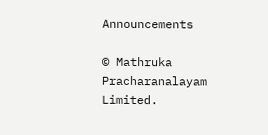Announcements

© Mathruka Pracharanalayam Limited.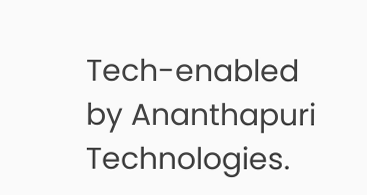Tech-enabled by Ananthapuri Technologies.